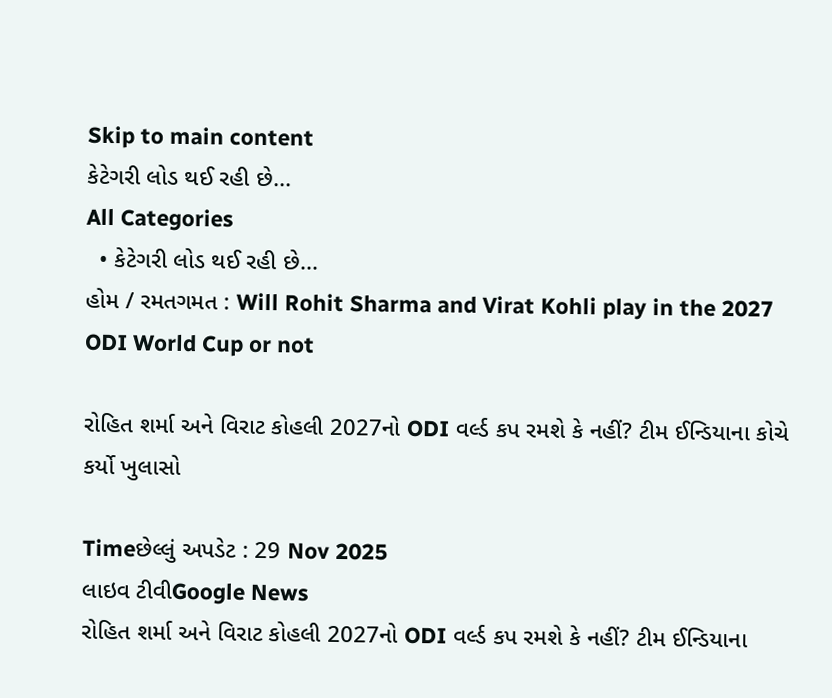Skip to main content
કેટેગરી લોડ થઈ રહી છે...
All Categories
  • કેટેગરી લોડ થઈ રહી છે...
હોમ / રમતગમત : Will Rohit Sharma and Virat Kohli play in the 2027 ODI World Cup or not

રોહિત શર્મા અને વિરાટ કોહલી 2027નો ODI વર્લ્ડ કપ રમશે કે નહીં? ટીમ ઈન્ડિયાના કોચે કર્યો ખુલાસો

Timeછેલ્લું અપડેટ : 29 Nov 2025
લાઇવ ટીવીGoogle News
રોહિત શર્મા અને વિરાટ કોહલી 2027નો ODI વર્લ્ડ કપ રમશે કે નહીં? ટીમ ઈન્ડિયાના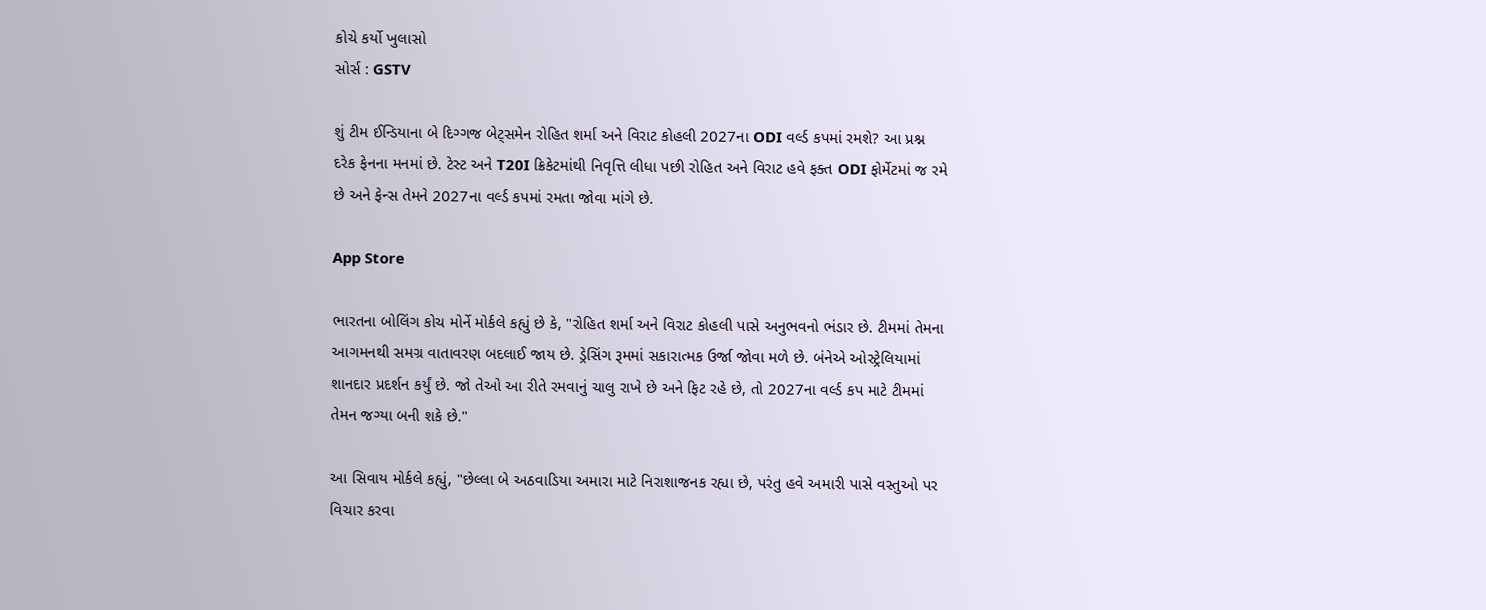કોચે કર્યો ખુલાસો
સોર્સ : GSTV

શું ટીમ ઈન્ડિયાના બે દિગ્ગજ બેટ્સમેન રોહિત શર્મા અને વિરાટ કોહલી 2027ના ODI વર્લ્ડ કપમાં રમશે? આ પ્રશ્ન દરેક ફેનના મનમાં છે. ટેસ્ટ અને T20I ક્રિકેટમાંથી નિવૃત્તિ લીધા પછી રોહિત અને વિરાટ હવે ફક્ત ODI ફોર્મેટમાં જ રમે છે અને ફેન્સ તેમને 2027ના વર્લ્ડ કપમાં રમતા જોવા માંગે છે.

App Store

ભારતના બોલિંગ કોચ મોર્ને મોર્કલે કહ્યું છે કે, "રોહિત શર્મા અને વિરાટ કોહલી પાસે અનુભવનો ભંડાર છે. ટીમમાં તેમના આગમનથી સમગ્ર વાતાવરણ બદલાઈ જાય છે. ડ્રેસિંગ રૂમમાં સકારાત્મક ઉર્જા જોવા મળે છે. બંનેએ ઓસ્ટ્રેલિયામાં શાનદાર પ્રદર્શન કર્યું છે. જો તેઓ આ રીતે રમવાનું ચાલુ રાખે છે અને ફિટ રહે છે, તો 2027ના વર્લ્ડ કપ માટે ટીમમાં તેમન જગ્યા બની શકે છે."

આ સિવાય મોર્કલે કહ્યું, "છેલ્લા બે અઠવાડિયા અમારા માટે નિરાશાજનક રહ્યા છે, પરંતુ હવે અમારી પાસે વસ્તુઓ પર વિચાર કરવા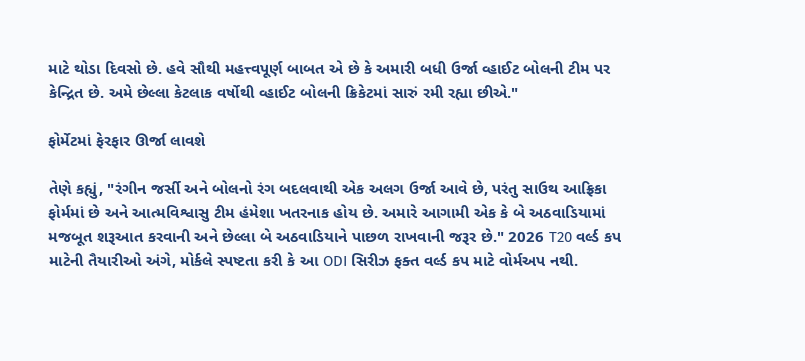માટે થોડા દિવસો છે. હવે સૌથી મહત્ત્વપૂર્ણ બાબત એ છે કે અમારી બધી ઉર્જા વ્હાઈટ બોલની ટીમ પર કેન્દ્રિત છે. અમે છેલ્લા કેટલાક વર્ષોથી વ્હાઈટ બોલની ક્રિકેટમાં સારું રમી રહ્યા છીએ."

ફોર્મેટમાં ફેરફાર ઊર્જા લાવશે

તેણે કહ્યું, "રંગીન જર્સી અને બોલનો રંગ બદલવાથી એક અલગ ઉર્જા આવે છે, પરંતુ સાઉથ આફ્રિકા ફોર્મમાં છે અને આત્મવિશ્વાસુ ટીમ હંમેશા ખતરનાક હોય છે. અમારે આગામી એક કે બે અઠવાડિયામાં મજબૂત શરૂઆત કરવાની અને છેલ્લા બે અઠવાડિયાને પાછળ રાખવાની જરૂર છે." 2026 T20 વર્લ્ડ કપ માટેની તૈયારીઓ અંગે, મોર્કલે સ્પષ્ટતા કરી કે આ ODI સિરીઝ ફક્ત વર્લ્ડ કપ માટે વોર્મઅપ નથી.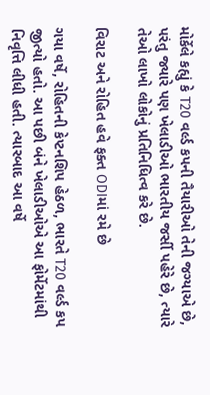મોર્કેલે કહ્યું કે T20 વર્લ્ડ કપની તૈયારીઓ તેની જગ્યાએ છે, પરંતુ જ્યારે પણ ખેલાડીઓ ભારતીય જર્સી પહેરે છે, ત્યારે તેઓ લાખો લોકોનું પ્રતિનિધિત્વ કરે છે.

વિરાટ અને રોહિત હવે ફક્ત ODIમાં રમે છે

ગયા વર્ષે, રોહિતની કેપ્ટનશિપ હેઠળ, ભારતે T20 વર્લ્ડ કપ જીત્યો હતો. આ પછી બંને ખેલાડીઓએ આ ફોર્મેટમાંથી નિવૃત્તિ લીધી હતી. ત્યારબાદ આ વર્ષે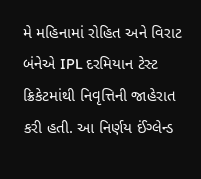મે મહિનામાં રોહિત અને વિરાટ બંનેએ IPL દરમિયાન ટેસ્ટ ક્રિકેટમાંથી નિવૃત્તિની જાહેરાત કરી હતી. આ નિર્ણય ઈંગ્લેન્ડ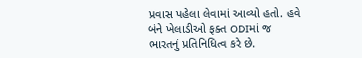પ્રવાસ પહેલા લેવામાં આવ્યો હતો. હવે બંને ખેલાડીઓ ફક્ત ODIમાં જ ભારતનું પ્રતિનિધિત્વ કરે છે.